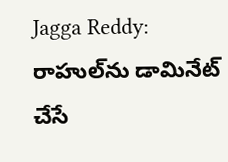Jagga Reddy: రాహుల్‌ను డామినేట్ చేసే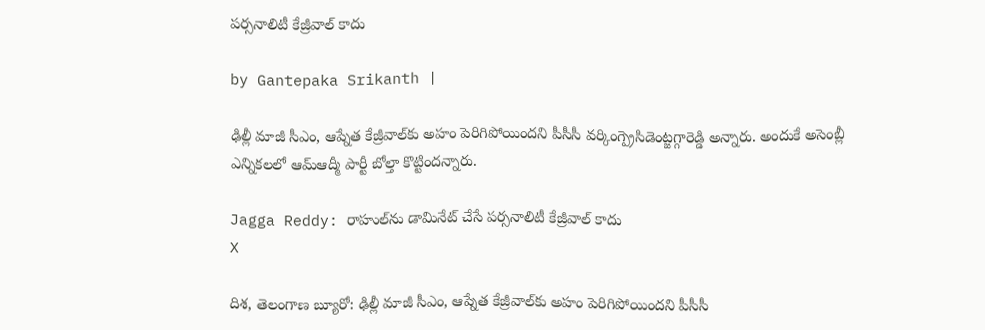పర్సనాలిటీ కేజ్రీవాల్ కాదు

by Gantepaka Srikanth |

ఢిల్లీ మాజీ సీఎం, ఆప్నేత కేజ్రీవాల్‌కు అహం పెరిగిపోయిందని పీసీసీ వర్కింగ్ప్రెసిడెంట్జగ్గారెడ్డి అన్నారు. అందుకే అసెంబ్లీ ఎన్నికలలో ఆమ్ఆద్మీ పార్టీ బోల్తా కొట్టిందన్నారు.

Jagga Reddy: రాహుల్‌ను డామినేట్ చేసే పర్సనాలిటీ కేజ్రీవాల్ కాదు
X

దిశ, తెలంగాణ బ్యూరో: ఢిల్లీ మాజీ సీఎం, ఆప్నేత కేజ్రీవాల్‌కు అహం పెరిగిపోయిందని పీసీసీ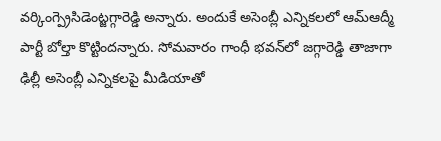వర్కింగ్ప్రెసిడెంట్జగ్గారెడ్డి అన్నారు. అందుకే అసెంబ్లీ ఎన్నికలలో ఆమ్ఆద్మీ పార్టీ బోల్తా కొట్టిందన్నారు. సోమవారం గాంధీ భవన్‌లో జగ్గారెడ్డి తాజాగా ఢిల్లీ అసెంబ్లీ ఎన్నికలపై మీడియాతో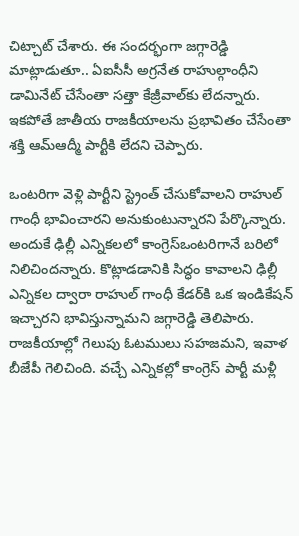చిట్చాట్ చేశారు. ఈ సందర్భంగా జగ్గారెడ్డి మాట్లాడుతూ.. ఏఐసీసీ అగ్రనేత రాహుల్గాంధీని డామినేట్ చేసేంతా సత్తా కేజ్రీవాల్‌కు లేదన్నారు. ఇకపోతే జాతీయ రాజకీయాలను ప్రభావితం చేసేంతా శక్తి ఆమ్ఆద్మీ పార్టీకి లేదని చెప్పారు.

ఒంటరిగా వెళ్లి పార్టీని స్ట్రెంత్ చేసుకోవాలని రాహుల్ గాంధీ భావించారని అనుకుంటున్నారని పేర్కొన్నారు. అందుకే ఢిల్లీ ఎన్నికలలో కాంగ్రెస్ఒంటరిగానే బరిలో నిలిచిందన్నారు. కొట్లాడడానికి సిద్ధం కావాలని ఢిల్లీ ఎన్నికల ద్వారా రాహుల్ గాంధీ కేడర్‌కి ఒక ఇండికేషన్ ఇచ్చారని భావిస్తున్నామని జగ్గారెడ్డి తెలిపారు. రాజకీయాల్లో గెలుపు ఓటములు సహజమని, ఇవాళ బీజేపీ గెలిచింది. వచ్చే ఎన్నికల్లో కాంగ్రెస్ పార్టీ మళ్లీ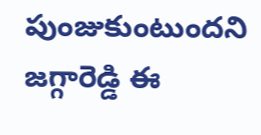పుంజుకుంటుందని జగ్గారెడ్డి ఈ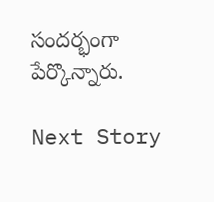సందర్భంగా పేర్కొన్నారు.

Next Story